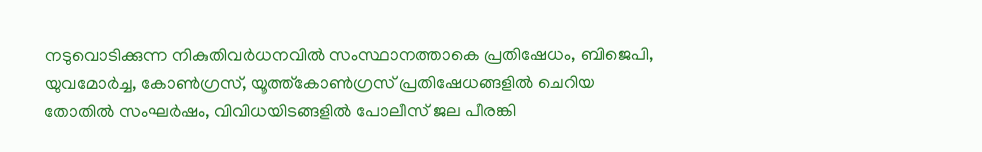നടുവൊടിക്കുന്ന നികുതിവർധനവിൽ സംസ്ഥാനത്താകെ പ്രതിഷേധം, ബിജെപി, യുവമോർച്ച, കോൺഗ്രസ്‌, യൂത്ത്കോൺഗ്രസ്‌ പ്രതിഷേധങ്ങളിൽ ചെറിയ തോതിൽ സംഘർഷം, വിവിധയിടങ്ങളിൽ പോലീസ് ജല പീരങ്കി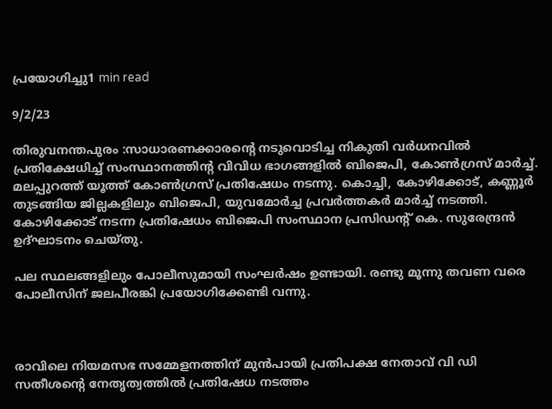പ്രയോഗിച്ചു1 min read

9/2/23

തിരുവനന്തപുരം :സാധാരണക്കാരന്റെ നടുവൊടിച്ച നികുതി വർധനവിൽ പ്രതിക്ഷേധിച്ച് സംസ്ഥാനത്തിന്റ വിവിധ ഭാഗങ്ങളിൽ ബിജെപി, കോൺഗ്രസ്‌ മാർച്ച്‌. മലപ്പുറത്ത് യൂത്ത് കോൺഗ്രസ്‌ പ്രതിഷേധം നടന്നു. കൊച്ചി, കോഴിക്കോട്, കണ്ണൂർ തുടങ്ങിയ ജില്ലകളിലും ബിജെപി, യുവമോർച്ച പ്രവർത്തകർ മാർച്ച്‌ നടത്തി. കോഴിക്കോട് നടന്ന പ്രതിഷേധം ബിജെപി സംസ്ഥാന പ്രസിഡന്റ്‌ കെ. സുരേന്ദ്രൻ ഉദ്ഘാടനം ചെയ്തു.

പല സ്ഥലങ്ങളിലും പോലീസുമായി സംഘർഷം ഉണ്ടായി. രണ്ടു മൂന്നു തവണ വരെ പോലീസിന് ജലപീരങ്കി പ്രയോഗിക്കേണ്ടി വന്നു.



രാവിലെ നിയമസഭ സമ്മേളനത്തിന് മുൻപായി പ്രതിപക്ഷ നേതാവ് വി ഡി സതീശന്റെ നേതൃത്വത്തിൽ പ്രതിഷേധ നടത്തം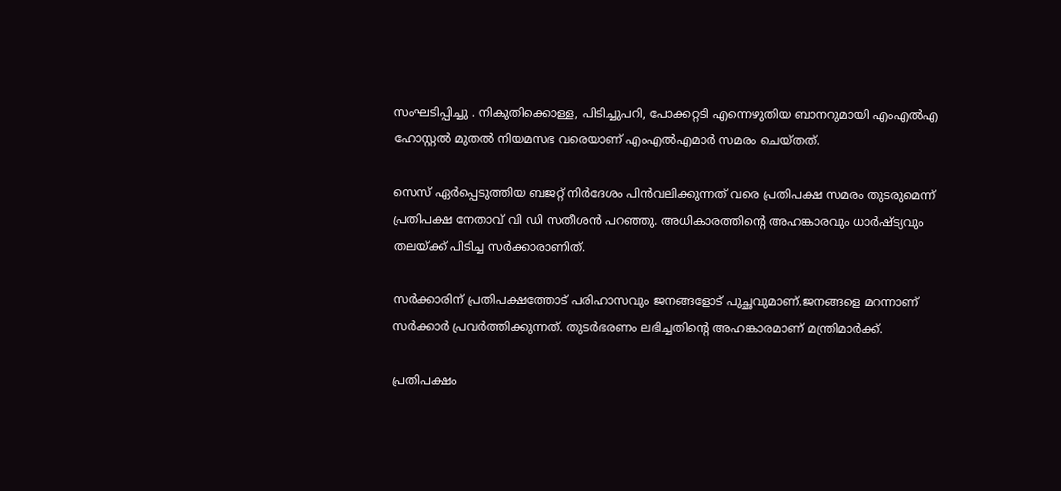സംഘടിപ്പിച്ചു . നികുതിക്കൊള്ള, പിടിച്ചുപറി, പോക്കറ്റടി എന്നെഴുതിയ ബാനറുമായി എംഎല്‍എ ഹോസ്റ്റല്‍ മുതല്‍ നിയമസഭ വരെയാണ് എംഎല്‍എമാര്‍ സമരം ചെയ്തത്.

സെസ് ഏര്‍പ്പെടുത്തിയ ബജറ്റ് നിര്‍ദേശം പിന്‍വലിക്കുന്നത് വരെ പ്രതിപക്ഷ സമരം തുടരുമെന്ന് പ്രതിപക്ഷ നേതാവ് വി ഡി സതീശന്‍ പറഞ്ഞു. അധികാരത്തിന്റെ അഹങ്കാരവും ധാര്‍ഷ്ട്യവും തലയ്ക്ക് പിടിച്ച സര്‍ക്കാരാണിത്.

സര്‍ക്കാരിന് പ്രതിപക്ഷത്തോട് പരിഹാസവും ജനങ്ങളോട് പുച്ഛവുമാണ്.ജനങ്ങളെ മറന്നാണ് സര്‍ക്കാര്‍ പ്രവര്‍ത്തിക്കുന്നത്. തുടര്‍ഭരണം ലഭിച്ചതിന്റെ അഹങ്കാരമാണ് മന്ത്രിമാര്‍ക്ക്.

പ്രതിപക്ഷം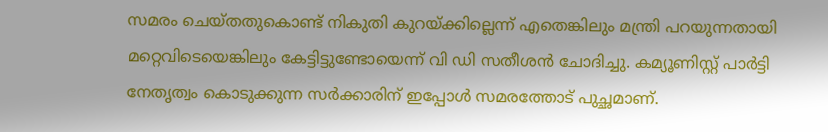സമരം ചെയ്തതുകൊണ്ട് നികുതി കുറയ്ക്കില്ലെന്ന് എതെങ്കിലും മന്ത്രി പറയുന്നതായി മറ്റെവിടെയെങ്കിലും കേട്ടിട്ടുണ്ടോയെന്ന് വി ഡി സതീശന്‍ ചോദിച്ചു. കമ്യൂണിസ്റ്റ് പാര്‍ട്ടി നേതൃത്വം കൊടുക്കുന്ന സര്‍ക്കാരിന് ഇപ്പോള്‍ സമരത്തോട് പുച്ഛമാണ്.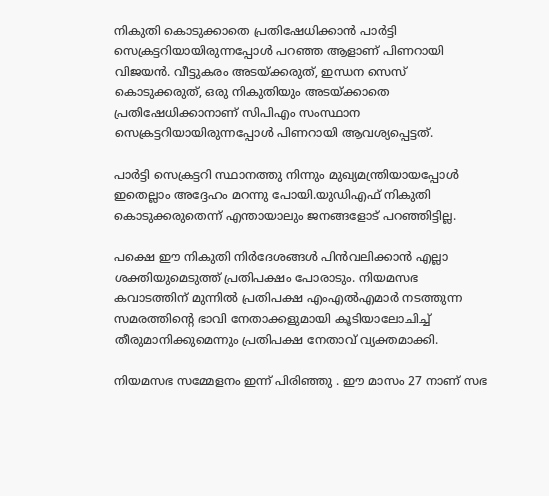നികുതി കൊടുക്കാതെ പ്രതിഷേധിക്കാന്‍ പാര്‍ട്ടി സെക്രട്ടറിയായിരുന്നപ്പോള്‍ പറഞ്ഞ ആളാണ് പിണറായി വിജയന്‍. വീട്ടുകരം അടയ്ക്കരുത്, ഇന്ധന സെസ് കൊടുക്കരുത്, ഒരു നികുതിയും അടയ്ക്കാതെ പ്രതിഷേധിക്കാനാണ് സിപിഎം സംസ്ഥാന സെക്രട്ടറിയായിരുന്നപ്പോള്‍ പിണറായി ആവശ്യപ്പെട്ടത്.

പാര്‍ട്ടി സെക്രട്ടറി സ്ഥാനത്തു നിന്നും മുഖ്യമന്ത്രിയായപ്പോള്‍ ഇതെല്ലാം അദ്ദേഹം മറന്നു പോയി.യുഡിഎഫ് നികുതി കൊടുക്കരുതെന്ന് എന്തായാലും ജനങ്ങളോട് പറഞ്ഞിട്ടില്ല.

പക്ഷെ ഈ നികുതി നിര്‍ദേശങ്ങള്‍ പിന്‍വലിക്കാന്‍ എല്ലാ ശക്തിയുമെടുത്ത് പ്രതിപക്ഷം പോരാടും. നിയമസഭ കവാടത്തിന് മുന്നില്‍ പ്രതിപക്ഷ എംഎല്‍എമാര്‍ നടത്തുന്ന സമരത്തിന്റെ ഭാവി നേതാക്കളുമായി കൂടിയാലോചിച്ച്‌ തീരുമാനിക്കുമെന്നും പ്രതിപക്ഷ നേതാവ് വ്യക്തമാക്കി.

നിയമസഭ സമ്മേളനം ഇന്ന് പിരിഞ്ഞു . ഈ മാസം 27 നാണ് സഭ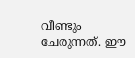വീണ്ടും ചേരുന്നത്. ഈ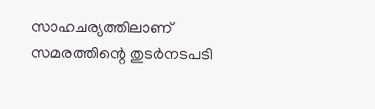സാഹചര്യത്തിലാണ് സമരത്തിന്റെ തുടര്‍നടപടി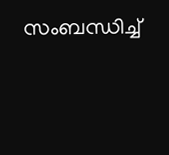സംബന്ധിച്ച്‌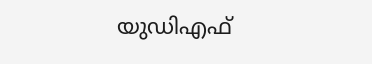യുഡിഎഫ്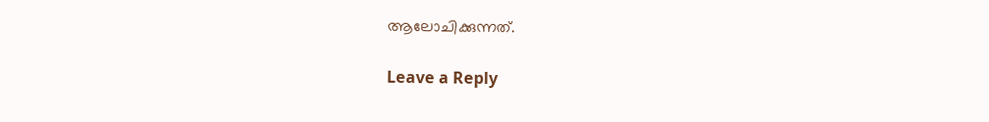ആലോചിക്കുന്നത്.

Leave a Reply